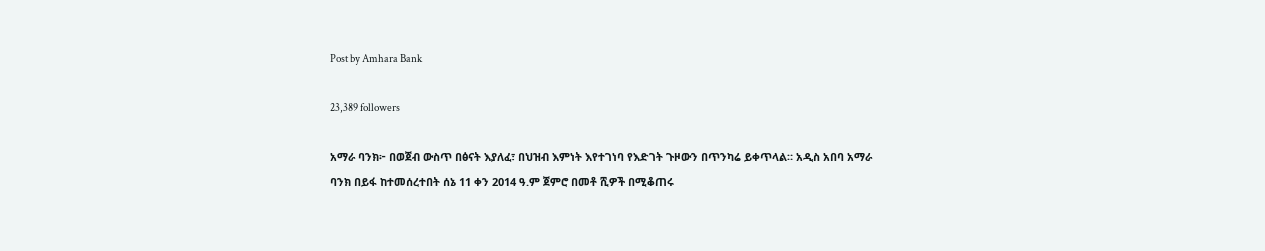Post by Amhara Bank

23,389 followers

አማራ ባንክ፦ በወጀብ ውስጥ በፅናት እያለፈ፣ በህዝብ እምነት እየተገነባ የእድገት ጉዞውን በጥንካሬ ይቀጥላል። አዲስ አበባ አማራ ባንክ በይፋ ከተመሰረተበት ሰኔ 11 ቀን 2014 ዓ.ም ጀምሮ በመቶ ሺዎች በሚቆጠሩ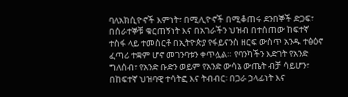ባለአክሲዮኖች እምነት፣ በሚሊዮኖች በሚቆጠሩ ደንበኞች ድጋፍ፣ በሰራተኞቹ ቁርጠኝነት እና በአገራችን ህዝብ በተሰጠው ከፍተኛ ተስፋ ላይ ተመስርቶ በኢትዮጵያ የፋይናንስ ዘርፍ ውስጥ አንዱ ተፅዕኖ ፈጣሪ ተቋም ሆኖ መገንባቱን ቀጥሏል። የባንካችን እድገት የአንድ ግለሰብ፣ የአንድ ቡድን ወይም የአንድ ውሳኔ ውጤት ብቻ ሳይሆን፣ በከፍተኛ ህዝባዊ ተሳትፎ እና ትብብር፡ በጋራ ኃላፊነት እና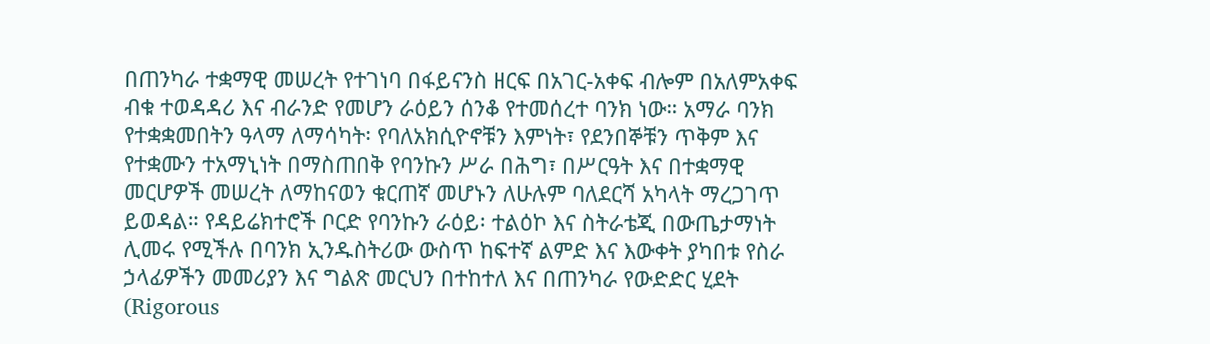በጠንካራ ተቋማዊ መሠረት የተገነባ በፋይናንስ ዘርፍ በአገር-አቀፍ ብሎም በአለምአቀፍ ብቁ ተወዳዳሪ እና ብራንድ የመሆን ራዕይን ሰንቆ የተመሰረተ ባንክ ነው። አማራ ባንክ የተቋቋመበትን ዓላማ ለማሳካት፡ የባለአክሲዮኖቹን እምነት፣ የደንበኞቹን ጥቅም እና የተቋሙን ተአማኒነት በማስጠበቅ የባንኩን ሥራ በሕግ፣ በሥርዓት እና በተቋማዊ መርሆዎች መሠረት ለማከናወን ቁርጠኛ መሆኑን ለሁሉም ባለደርሻ አካላት ማረጋገጥ ይወዳል። የዳይሬክተሮች ቦርድ የባንኩን ራዕይ፡ ተልዕኮ እና ስትራቴጂ በውጤታማነት ሊመሩ የሚችሉ በባንክ ኢንዱስትሪው ውስጥ ከፍተኛ ልምድ እና እውቀት ያካበቱ የስራ ኃላፊዎችን መመሪያን እና ግልጽ መርህን በተከተለ እና በጠንካራ የውድድር ሂደት (Rigorous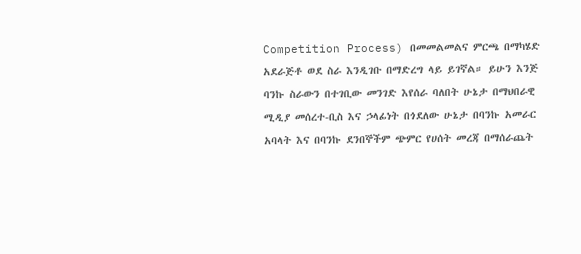Competition Process) በመመልመልና ምርጫ በማካሄድ አደራጅቶ ወደ ስራ እንዲገቡ በማድረግ ላይ ይገኛል። ይሁን እንጅ ባንኩ ስራውን በተገቢው መንገድ እየሰራ ባለበት ሁኔታ በማህበራዊ ሚዲያ መሰረተ-ቢስ እና ኃላፊነት በጎደለው ሁኔታ በባንኩ አመራር አባላት እና በባንኩ ደንበኞችም ጭምር የሀሰት መረጃ በማሰራጨት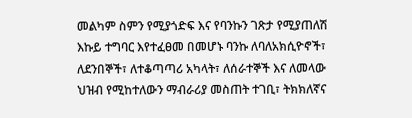መልካም ስምን የሚያጎድፍ እና የባንኩን ገጽታ የሚያጠለሽ እኩይ ተግባር እየተፈፀመ በመሆኑ ባንኩ ለባለአክሲዮኖች፣ ለደንበኞች፣ ለተቆጣጣሪ አካላት፣ ለሰራተኞች እና ለመላው ህዝብ የሚከተለውን ማብራሪያ መስጠት ተገቢ፣ ትክክለኛና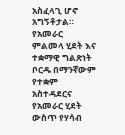አስፈላጊ ሆኖ አግኝቶታል። የአመራር ምልመላ ሂደት እና ተቋማዊ ግልጽነት ቦርዱ በማንኛውም የተቋም አስተዳደርና የአመራር ሂደት ውስጥ የሃሳብ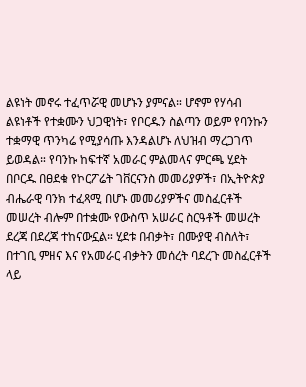ልዩነት መኖሩ ተፈጥሯዊ መሆኑን ያምናል። ሆኖም የሃሳብ ልዩነቶች የተቋሙን ህጋዊነት፣ የቦርዱን ስልጣን ወይም የባንኩን ተቋማዊ ጥንካሬ የሚያሳጡ እንዳልሆኑ ለህዝብ ማረጋገጥ ይወዳል። የባንኩ ከፍተኛ አመራር ምልመላና ምርጫ ሂደት በቦርዱ በፀደቁ የኮርፖሬት ገቨርናንስ መመሪያዎች፣ በኢትዮጵያ ብሔራዊ ባንክ ተፈጻሚ በሆኑ መመሪያዎችና መስፈርቶች መሠረት ብሎም በተቋሙ የውስጥ አሠራር ስርዓቶች መሠረት ደረጃ በደረጃ ተከናውኗል። ሂደቱ በብቃት፣ በሙያዊ ብስለት፣ በተገቢ ምዘና እና የአመራር ብቃትን መሰረት ባደረጉ መስፈርቶች ላይ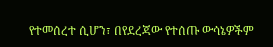የተመሰረተ ሲሆን፣ በየደረጃው የተሰጡ ውሳኔዎችም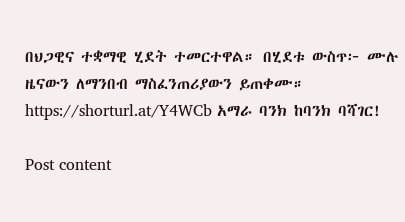በህጋዊና ተቋማዊ ሂደት ተመርተዋል። በሂደቱ ውስጥ፦ ሙሉ ዜናውን ለማንበብ ማስፈንጠሪያውን ይጠቀሙ። https://shorturl.at/Y4WCb አማራ ባንክ ከባንክ ባሻገር!

Post content